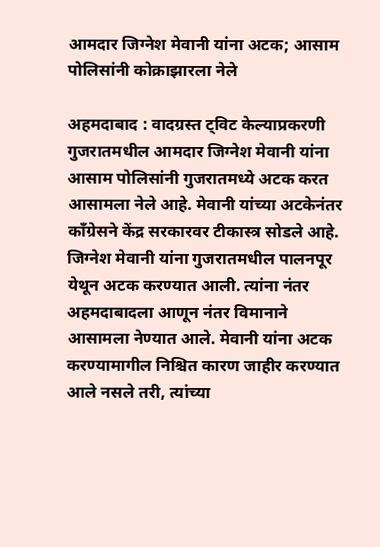आमदार जिग्नेश मेवानी यांना अटक; आसाम पोलिसांनी कोक्राझारला नेले

अहमदाबाद : वादग्रस्त ट्विट केल्याप्रकरणी गुजरातमधील आमदार जिग्नेश मेवानी यांना आसाम पोलिसांनी गुजरातमध्ये अटक करत आसामला नेले आहे. मेवानी यांच्या अटकेनंतर काँग्रेसने केंद्र सरकारवर टीकास्त्र सोडले आहे. जिग्नेश मेवानी यांना गुजरातमधील पालनपूर येथून अटक करण्यात आली. त्यांना नंतर अहमदाबादला आणून नंतर विमानाने आसामला नेण्यात आले. मेवानी यांना अटक करण्यामागील निश्चित कारण जाहीर करण्यात आले नसले तरी, त्यांच्या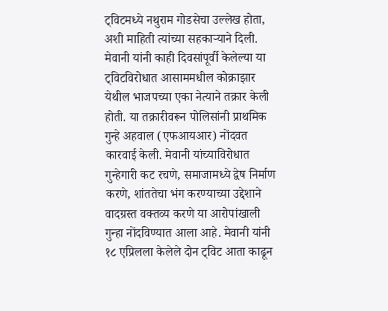ट्विटमध्ये नथुराम गोडसेचा उल्लेख होता, अशी माहिती त्यांच्या सहकाऱ्याने दिली.
मेवानी यांनी काही दिवसांपूर्वी केलेल्या या ट्विटविरोधात आसाममधील कोक्राझार येथील भाजपच्या एका नेत्याने तक्रार केली होती. या तक्रारीवरून पोलिसांनी प्राथमिक गुन्हे अहवाल (एफआयआर) नोंदवत कारवाई केली. मेवानी यांच्याविरोधात गुन्हेगारी कट रचणे, समाजामध्ये द्वेष निर्माण करणे, शांततेचा भंग करण्याच्या उद्देशाने वादग्रस्त वक्तव्य करणे या आरोपांखाली गुन्हा नोंदविण्यात आला आहे. मेवानी यांनी १८ एप्रिलला केलेले दोन ट्विट आता काढून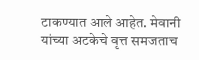टाकण्यात आले आहेत. मेवानी यांच्या अटकेचे वृत्त समजताच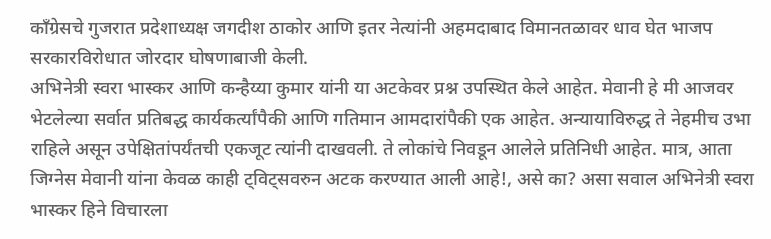काँग्रेसचे गुजरात प्रदेशाध्यक्ष जगदीश ठाकोर आणि इतर नेत्यांनी अहमदाबाद विमानतळावर धाव घेत भाजप सरकारविरोधात जोरदार घोषणाबाजी केली.
अभिनेत्री स्वरा भास्कर आणि कन्हैय्या कुमार यांनी या अटकेवर प्रश्न उपस्थित केले आहेत. मेवानी हे मी आजवर भेटलेल्या सर्वात प्रतिबद्ध कार्यकर्त्यांपैकी आणि गतिमान आमदारांपैकी एक आहेत. अन्यायाविरुद्ध ते नेहमीच उभा राहिले असून उपेक्षितांपर्यंतची एकजूट त्यांनी दाखवली. ते लोकांचे निवडून आलेले प्रतिनिधी आहेत. मात्र, आता जिग्नेस मेवानी यांना केवळ काही ट्विट्सवरुन अटक करण्यात आली आहे!, असे का? असा सवाल अभिनेत्री स्वरा भास्कर हिने विचारला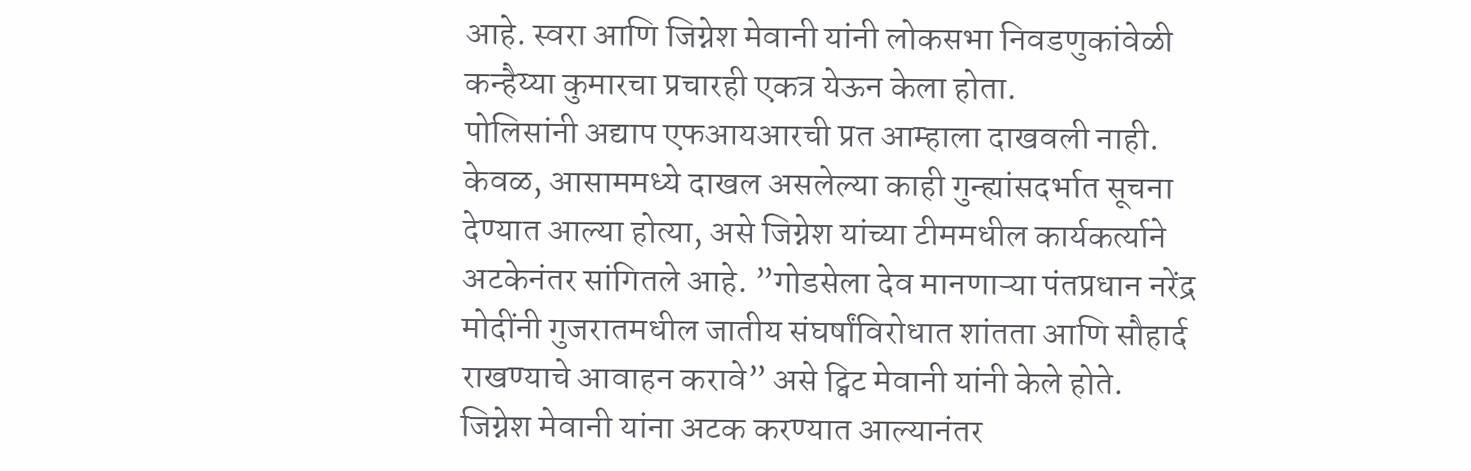आहे. स्वरा आणि जिग्नेश मेवानी यांनी लोकसभा निवडणुकांवेळी कन्हैय्या कुमारचा प्रचारही एकत्र येऊन केला होता.
पोलिसांनी अद्याप एफआयआरची प्रत आम्हाला दाखवली नाही. केवळ, आसाममध्ये दाखल असलेल्या काही गुन्ह्यांसदर्भात सूचना देण्यात आल्या होत्या, असे जिग्नेश यांच्या टीममधील कार्यकर्त्याने अटकेनंतर सांगितले आहे. ”गोडसेला देव मानणाऱ्या पंतप्रधान नरेंद्र मोदींनी गुजरातमधील जातीय संघर्षांविरोधात शांतता आणि सौहार्द राखण्याचे आवाहन करावे” असे ट्विट मेवानी यांनी केले होते.
जिग्नेश मेवानी यांना अटक करण्यात आल्यानंतर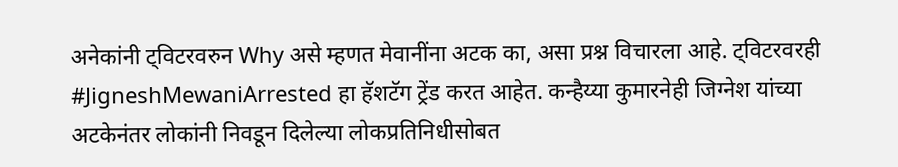अनेकांनी ट्विटरवरुन Why असे म्हणत मेवानींना अटक का, असा प्रश्न विचारला आहे. ट्विटरवरही #JigneshMewaniArrested हा हॅशटॅग ट्रेंड करत आहेत. कन्हैय्या कुमारनेही जिग्नेश यांच्या अटकेनंतर लोकांनी निवडून दिलेल्या लोकप्रतिनिधीसोबत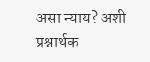असा न्याय? अशी प्रश्नार्थक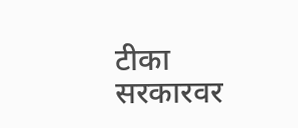टीका सरकारवर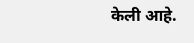केली आहे.